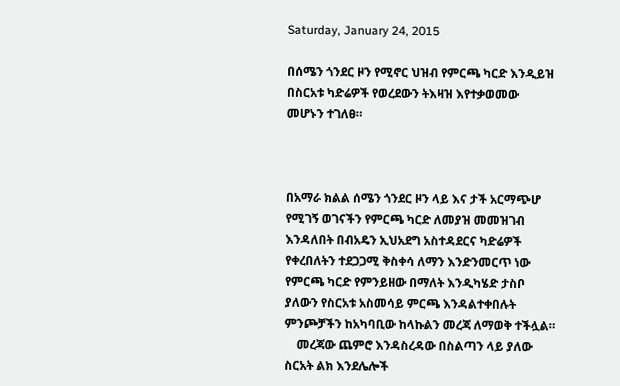Saturday, January 24, 2015

በሰሜን ጎንደር ዞን የሚኖር ህዝብ የምርጫ ካርድ እንዲይዝ በስርአቱ ካድሬዎች የወረደውን ትእዛዝ እየተቃወመው መሆኑን ተገለፀ።



በአማራ ክልል ሰሜን ጎንደር ዞን ላይ እና ታች አርማጭሆ የሚገኝ ወገናችን የምርጫ ካርድ ለመያዝ መመዝገብ እንዳለበት በብአዴን ኢህአደግ አስተዳደርና ካድሬዎች የቀረበለትን ተደጋጋሚ ቅስቀሳ ለማን እንድንመርጥ ነው የምርጫ ካርድ የምንይዘው በማለት እንዲካሄድ ታስቦ ያለውን የስርአቱ አስመሳይ ምርጫ እንዳልተቀበሉት ምንጮቻችን ከአካባቢው ከላኩልን መረጃ ለማወቅ ተችሏል።
    መረጃው ጨምሮ እንዳስረዳው በስልጣን ላይ ያለው ስርአት ልክ እንደሌሎች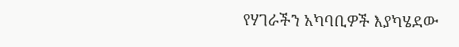የሃገራችን አካባቢዎች እያካሄደው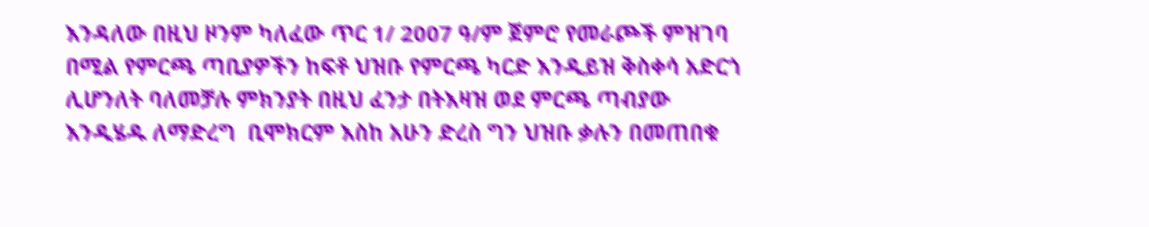እንዳለው በዚህ ዞንም ካለፈው ጥር 1/ 2007 ዓ/ም ጀምሮ የመራጮች ምዝገባ በሚል የምርጫ ጣቢያዎችን ከፍቶ ህዝቡ የምርጫ ካርድ እንዲይዝ ቅስቀሳ አድርጎ ሊሆንለት ባለመቻሉ ምክንያት በዚህ ፈንታ በትእዛዝ ወደ ምርጫ ጣብያው እንዲሄዱ ለማድረግ  ቢሞክርም እስከ አሁን ድረስ ግን ህዝቡ ቃሉን በመጠበቁ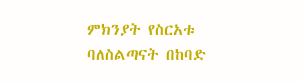ምክንያት የስርአቱ ባለስልጣናት በከባድ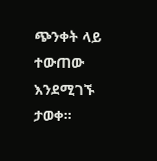ጭንቀት ላይ ተውጠው እንደሚገኙ ታወቀ።